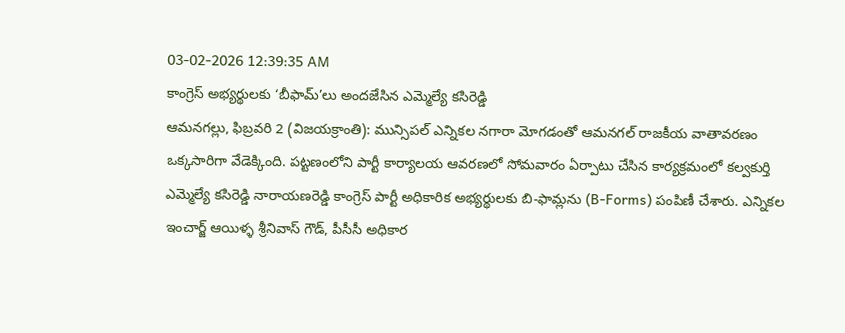03-02-2026 12:39:35 AM
కాంగ్రెస్ అభ్యర్థులకు ‘బీఫామ్’లు అందజేసిన ఎమ్మెల్యే కసిరెడ్డి
ఆమనగల్లు, ఫిబ్రవరి 2 (విజయక్రాంతి): మున్సిపల్ ఎన్నికల నగారా మోగడంతో ఆమనగల్ రాజకీయ వాతావరణం ఒక్కసారిగా వేడెక్కింది. పట్టణంలోని పార్టీ కార్యాలయ ఆవరణలో సోమవారం ఏర్పాటు చేసిన కార్యక్రమంలో కల్వకుర్తి ఎమ్మెల్యే కసిరెడ్డి నారాయణరెడ్డి కాంగ్రెస్ పార్టీ అధికారిక అభ్యర్థులకు బి-ఫామ్లను (B-Forms) పంపిణీ చేశారు. ఎన్నికల ఇంచార్జ్ ఆయిళ్ళ శ్రీనివాస్ గౌడ్, పీసీసీ అధికార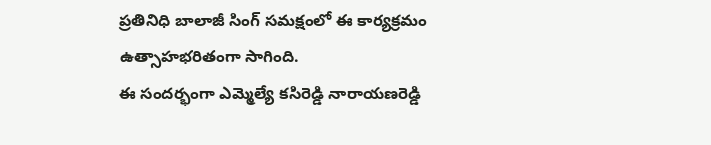ప్రతినిధి బాలాజీ సింగ్ సమక్షంలో ఈ కార్యక్రమం ఉత్సాహభరితంగా సాగింది.
ఈ సందర్భంగా ఎమ్మెల్యే కసిరెడ్డి నారాయణరెడ్డి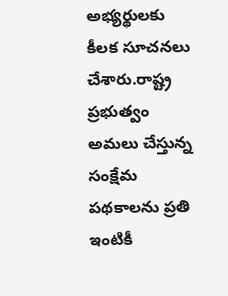అభ్యర్థులకు కీలక సూచనలు చేశారు.రాష్ట్ర ప్రభుత్వం అమలు చేస్తున్న సంక్షేమ పథకాలను ప్రతి ఇంటికీ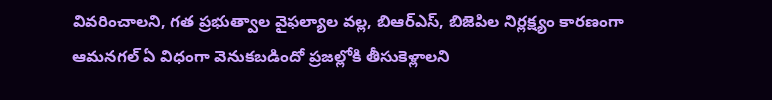వివరించాలని, గత ప్రభుత్వాల వైఫల్యాల వల్ల, బిఆర్ఎస్, బిజెపిల నిర్లక్ష్యం కారణంగా ఆమనగల్ ఏ విధంగా వెనుకబడిందో ప్రజల్లోకి తీసుకెళ్లాలని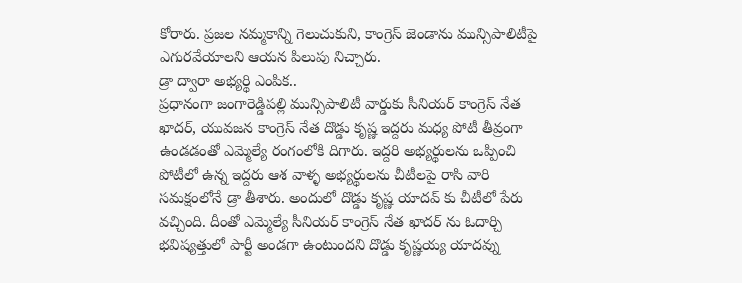కోరారు. ప్రజల నమ్మకాన్ని గెలుచుకుని, కాంగ్రెస్ జెండాను మున్సిపాలిటీపై ఎగురవేయాలని ఆయన పిలుపు నిచ్చారు.
డ్రా ద్వారా అభ్యర్థి ఎంపిక..
ప్రధానంగా జంగారెడ్డిపల్లి మున్సిపాలిటీ వార్డుకు సీనియర్ కాంగ్రెస్ నేత ఖాదర్, యువజన కాంగ్రెస్ నేత దొడ్డు కృష్ణ ఇద్దరు మధ్య పోటీ తీవ్రంగా ఉండడంతో ఎమ్మెల్యే రంగంలోకి దిగారు. ఇద్దరి అభ్యర్థులను ఒప్పించి పోటీలో ఉన్న ఇద్దరు ఆశ వాళ్ళ అభ్యర్థులను చీటీలపై రాసి వారి సమక్షంలోనే డ్రా తీశారు. అందులో దొడ్డు కృష్ణ యాదవ్ కు చీటీలో పేరు వచ్చింది. దీంతో ఎమ్మెల్యే సీనియర్ కాంగ్రెస్ నేత ఖాదర్ ను ఓదార్చి భవిష్యత్తులో పార్టీ అండగా ఉంటుందని దొడ్డు కృష్ణయ్య యాదవ్ను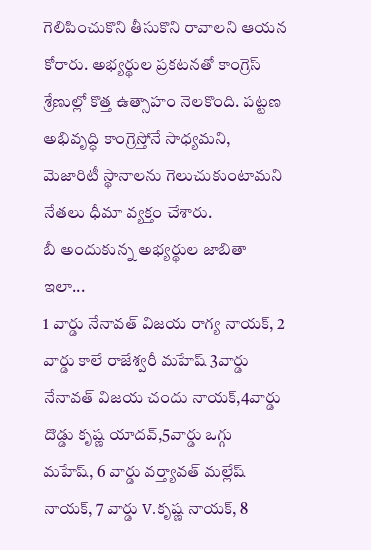గెలిపించుకొని తీసుకొని రావాలని ఆయన కోరారు. అభ్యర్థుల ప్రకటనతో కాంగ్రెస్ శ్రేణుల్లో కొత్త ఉత్సాహం నెలకొంది. పట్టణ అభివృద్ధి కాంగ్రెస్తోనే సాధ్యమని, మెజారిటీ స్థానాలను గెలుచుకుంటామని నేతలు ధీమా వ్యక్తం చేశారు.
బీ అందుకున్న అభ్యర్థుల జాబితా ఇలా...
1 వార్డు నేనావత్ విజయ రాగ్య నాయక్, 2 వార్డు కాలే రాజేశ్వరీ మహేష్ 3వార్డు నేనావత్ విజయ చందు నాయక్,4వార్డు దొడ్డు కృష్ణ యాదవ్,5వార్డు ఒగ్గు మహేష్, 6 వార్డు వర్త్యావత్ మల్లేష్ నాయక్, 7 వార్డు V.కృష్ణ నాయక్, 8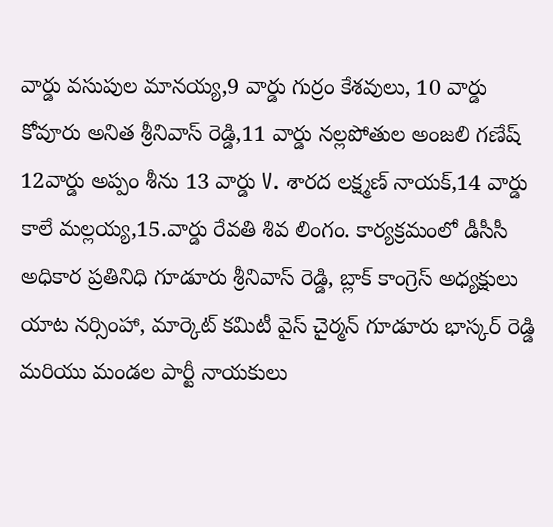వార్డు వసుపుల మానయ్య,9 వార్డు గుర్రం కేశవులు, 10 వార్డు కోవూరు అనిత శ్రీనివాస్ రెడ్డి,11 వార్డు నల్లపోతుల అంజలి గణేష్ 12వార్డు అప్పం శీను 13 వార్డు V. శారద లక్ష్మణ్ నాయక్,14 వార్డు కాలే మల్లయ్య,15.వార్డు రేవతి శివ లింగం. కార్యక్రమంలో డీసీసీ అధికార ప్రతినిధి గూడూరు శ్రీనివాస్ రెడ్డి, బ్లాక్ కాంగ్రెస్ అధ్యక్షులు యాట నర్సింహా, మార్కెట్ కమిటీ వైస్ చైర్మన్ గూడూరు భాస్కర్ రెడ్డి మరియు మండల పార్టీ నాయకులు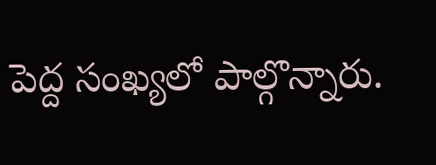పెద్ద సంఖ్యలో పాల్గొన్నారు.